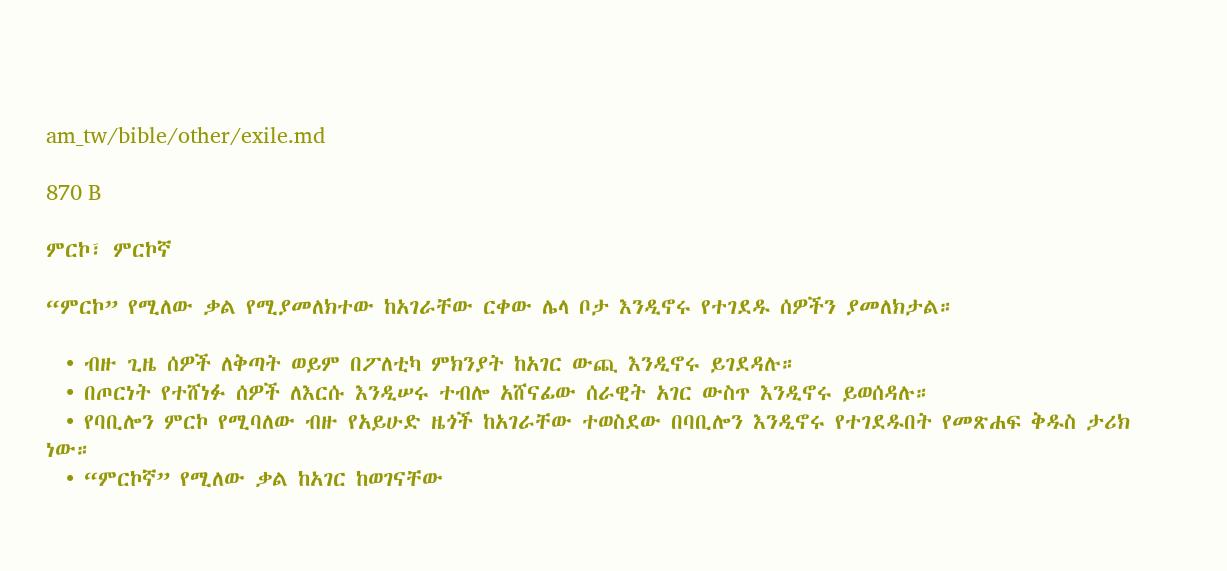am_tw/bible/other/exile.md

870 B

ምርኮ፣ ምርኮኛ

“ምርኮ” የሚለው ቃል የሚያመለክተው ከአገራቸው ርቀው ሌላ ቦታ እንዲኖሩ የተገደዱ ሰዎችን ያመለክታል።

  • ብዙ ጊዜ ሰዎች ለቅጣት ወይም በፖለቲካ ምክንያት ከአገር ውጪ እንዲኖሩ ይገደዳሉ።
  • በጦርነት የተሸነፉ ሰዎች ለእርሱ እንዲሠሩ ተብሎ አሸናፊው ሰራዊት አገር ውስጥ እንዲኖሩ ይወሰዳሉ።
  • የባቢሎን ምርኮ የሚባለው ብዙ የአይሁድ ዜጎች ከአገራቸው ተወስደው በባቢሎን እንዲኖሩ የተገደዱበት የመጽሐፍ ቅዱስ ታሪክ ነው።
  • “ምርኮኛ” የሚለው ቃል ከአገር ከወገናቸው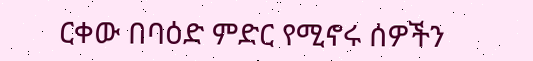ርቀው በባዕድ ምድር የሚኖሩ ሰዎችን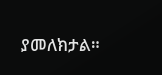ያመለክታል።